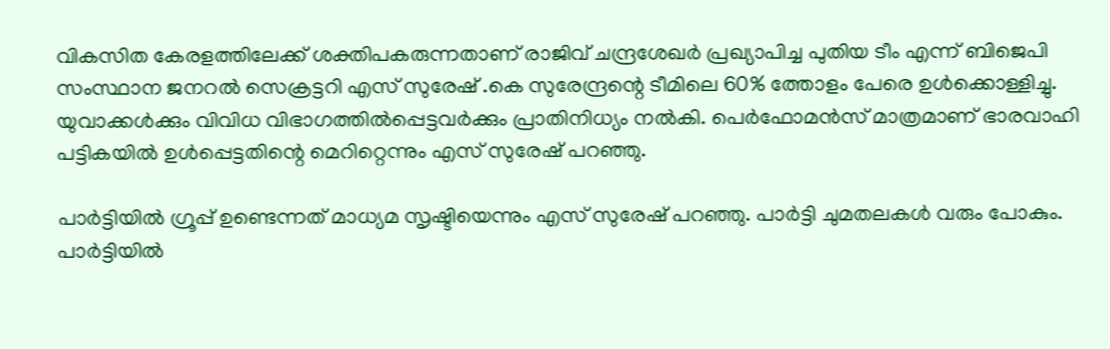വികസിത കേരളത്തിലേക്ക് ശക്തിപകരുന്നതാണ് രാജിവ് ചന്ദ്രശേഖർ പ്രഖ്യാപിച്ച പുതിയ ടീം എന്ന് ബിജെപി സംസ്ഥാന ജനറൽ സെക്രട്ടറി എസ് സുരേഷ് .കെ സുരേന്ദ്രന്റെ ടീമിലെ 60% ത്തോളം പേരെ ഉൾക്കൊള്ളിച്ചു. യുവാക്കൾക്കും വിവിധ വിഭാഗത്തിൽപ്പെട്ടവർക്കും പ്രാതിനിധ്യം നൽകി. പെർഫോമൻസ് മാത്രമാണ് ഭാരവാഹി പട്ടികയിൽ ഉൾപ്പെട്ടതിന്റെ മെറിറ്റെന്നും എസ് സുരേഷ് പറഞ്ഞു.

പാർട്ടിയിൽ ഗ്രൂപ്പ് ഉണ്ടെന്നത് മാധ്യമ സൃഷ്ടിയെന്നും എസ് സുരേഷ് പറഞ്ഞു. പാർട്ടി ചുമതലകൾ വരും പോകും. പാർട്ടിയിൽ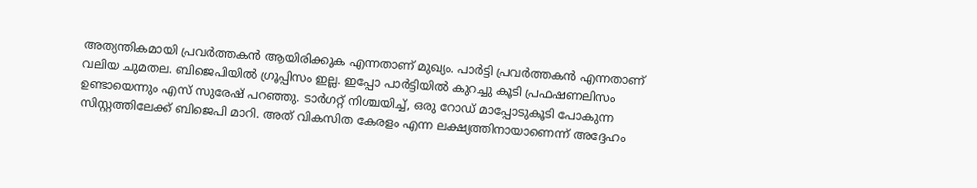അത്യന്തികമായി പ്രവർത്തകൻ ആയിരിക്കുക എന്നതാണ് മുഖ്യം. പാർട്ടി പ്രവർത്തകൻ എന്നതാണ് വലിയ ചുമതല. ബിജെപിയിൽ ഗ്രൂപ്പിസം ഇല്ല. ഇപ്പോ പാർട്ടിയിൽ കുറച്ചു കൂടി പ്രഫഷണലിസം ഉണ്ടായെന്നും എസ് സുരേഷ് പറഞ്ഞു. ടാർഗറ്റ് നിശ്ചയിച്ച്, ഒരു റോഡ് മാപ്പോടുകൂടി പോകുന്ന സിസ്റ്റത്തിലേക്ക് ബിജെപി മാറി. അത് വികസിത കേരളം എന്ന ലക്ഷ്യത്തിനായാണെന്ന് അദ്ദേഹം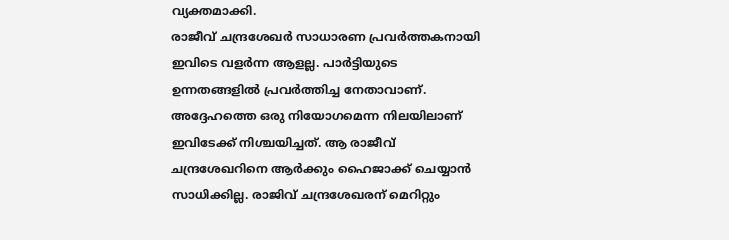വ്യക്തമാക്കി.
രാജീവ് ചന്ദ്രശേഖർ സാധാരണ പ്രവർത്തകനായി ഇവിടെ വളർന്ന ആളല്ല. പാർട്ടിയുടെ ഉന്നതങ്ങളിൽ പ്രവർത്തിച്ച നേതാവാണ്. അദ്ദേഹത്തെ ഒരു നിയോഗമെന്ന നിലയിലാണ് ഇവിടേക്ക് നിശ്ചയിച്ചത്. ആ രാജീവ് ചന്ദ്രശേഖറിനെ ആർക്കും ഹൈജാക്ക് ചെയ്യാൻ സാധിക്കില്ല. രാജിവ് ചന്ദ്രശേഖരന് മെറിറ്റും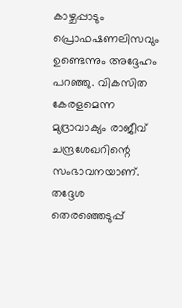കാഴ്ചപ്പാടും പ്രൊഫഷണലിസവും ഉണ്ടെന്നും അദ്ദേഹം പറഞ്ഞു. വികസിത കേരളമെന്ന മുദ്രാവാക്യം രാജീവ് ചന്ദ്രശേഖറിന്റെ സംഭാവനയാണ്.
തദ്ദേശ തെരഞ്ഞെടുപ്പ്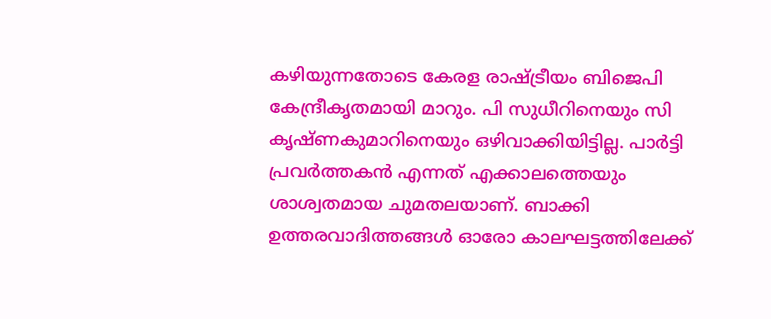കഴിയുന്നതോടെ കേരള രാഷ്ട്രീയം ബിജെപി കേന്ദ്രീകൃതമായി മാറും. പി സുധീറിനെയും സി കൃഷ്ണകുമാറിനെയും ഒഴിവാക്കിയിട്ടില്ല. പാർട്ടി പ്രവർത്തകൻ എന്നത് എക്കാലത്തെയും ശാശ്വതമായ ചുമതലയാണ്. ബാക്കി ഉത്തരവാദിത്തങ്ങൾ ഓരോ കാലഘട്ടത്തിലേക്ക്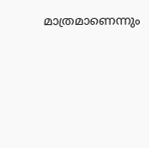മാത്രമാണെന്നും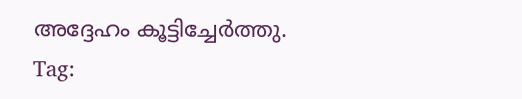അദ്ദേഹം കൂട്ടിച്ചേർത്തു.
Tag: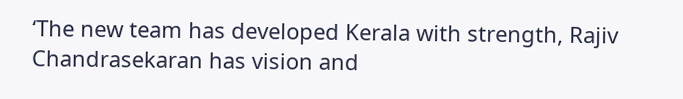‘The new team has developed Kerala with strength, Rajiv Chandrasekaran has vision and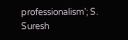professionalism’; S. Suresh